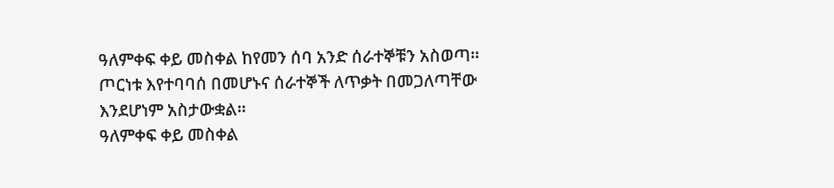ዓለምቀፍ ቀይ መስቀል ከየመን ሰባ አንድ ሰራተኞቹን አስወጣ። ጦርነቱ እየተባባሰ በመሆኑና ሰራተኞች ለጥቃት በመጋለጣቸው እንደሆነም አስታውቋል።
ዓለምቀፍ ቀይ መስቀል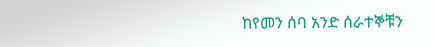ከየመን ሰባ አንድ ሰራተኞቹን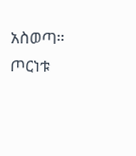አስወጣ። ጦርነቱ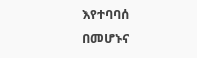እየተባባሰ በመሆኑና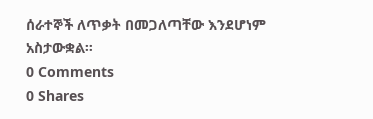ሰራተኞች ለጥቃት በመጋለጣቸው እንደሆነም አስታውቋል።
0 Comments
0 Shares